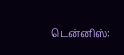டென்னிஸ்: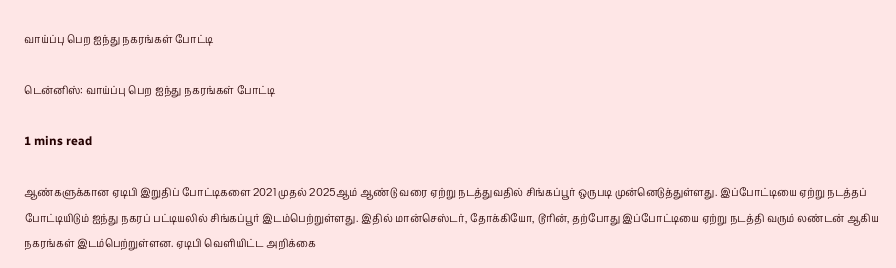வாய்ப்பு பெற ஐந்து நகரங்கள் போட்டி

டென்னிஸ்: வாய்ப்பு பெற ஐந்து நகரங்கள் போட்டி

1 mins read

ஆண்களுக்கான ஏடிபி இறுதிப் போட்டிகளை 2021 முதல் 2025ஆம் ஆண்டு வரை ஏற்று நடத்துவதில் சிங்கப்பூர் ஒருபடி முன்னெடுத்துள்ளது. இப்போட்டியை ஏற்று நடத்தப் போட்டியிடும் ஐந்து நகரப் பட்டியலில் சிங்கப்பூர் இடம்பெற்றுள்ளது. இதில் மான்செஸ்டர், தோக்கியோ, டூரின், தற்போது இப்போட்டியை ஏற்று நடத்தி வரும் லண்டன் ஆகிய நகரங்கள் இடம்பெற்றுள்ளன. ஏடிபி வெளியிட்ட அறிக்கை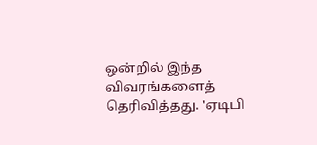ஒன்றில் இந்த விவரங்களைத் தெரிவித்தது. 'ஏடிபி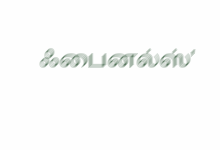ஃபைனல்ஸ்'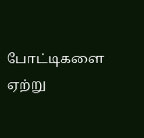போட்டிகளை ஏற்று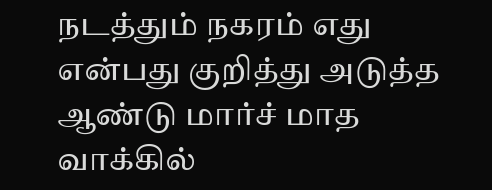நடத்தும் நகரம் எது என்பது குறித்து அடுத்த ஆண்டு மார்ச் மாத வாக்கில்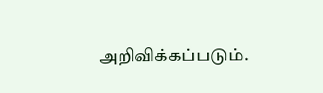அறிவிக்கப்படும்.